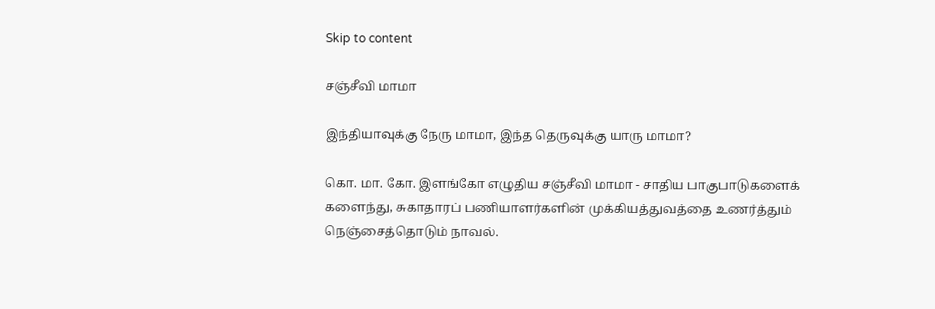Skip to content

சஞ்சீவி மாமா

இந்தியாவுக்கு நேரு மாமா, இந்த தெருவுக்கு யாரு மாமா?

கொ. மா. கோ. இளங்கோ எழுதிய சஞ்சீவி மாமா - சாதிய பாகுபாடுகளைக் களைந்து, சுகாதாரப் பணியாளர்களின் முக்கியத்துவத்தை உணர்த்தும் நெஞ்சைத்தொடும் நாவல்.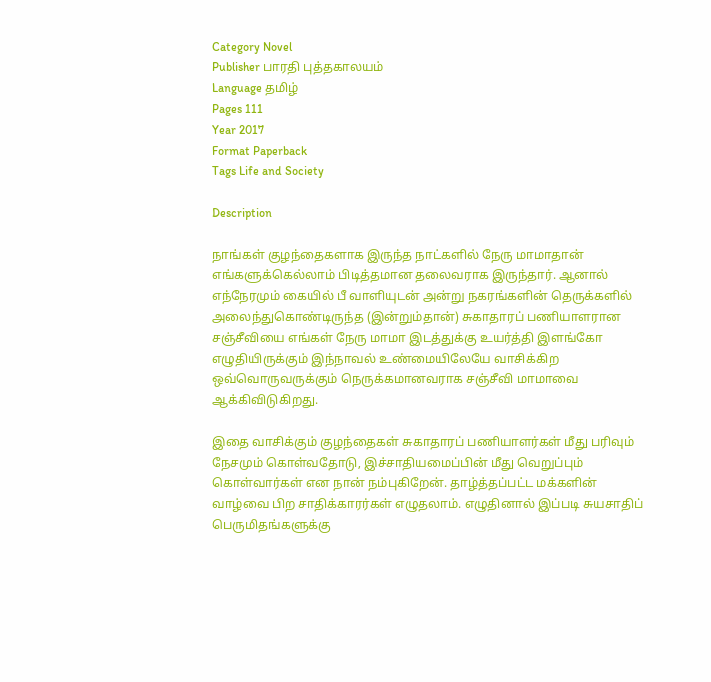Category Novel
Publisher பாரதி புத்தகாலயம்
Language தமிழ்
Pages 111
Year 2017
Format Paperback
Tags Life and Society

Description

நாங்கள் குழந்தைகளாக இருந்த நாட்களில் நேரு மாமாதான் எங்களுக்கெல்லாம் பிடித்தமான தலைவராக இருந்தார். ஆனால் எந்நேரமும் கையில் பீ வாளியுடன் அன்று நகரங்களின் தெருக்களில் அலைந்துகொண்டிருந்த (இன்றும்தான்) சுகாதாரப் பணியாளரான சஞ்சீவியை எங்கள் நேரு மாமா இடத்துக்கு உயர்த்தி இளங்கோ எழுதியிருக்கும் இந்நாவல் உண்மையிலேயே வாசிக்கிற ஒவ்வொருவருக்கும் நெருக்கமானவராக சஞ்சீவி மாமாவை ஆக்கிவிடுகிறது.

இதை வாசிக்கும் குழந்தைகள் சுகாதாரப் பணியாளர்கள் மீது பரிவும் நேசமும் கொள்வதோடு, இச்சாதியமைப்பின் மீது வெறுப்பும் கொள்வார்கள் என நான் நம்புகிறேன். தாழ்த்தப்பட்ட மக்களின் வாழ்வை பிற சாதிக்காரர்கள் எழுதலாம். எழுதினால் இப்படி சுயசாதிப் பெருமிதங்களுக்கு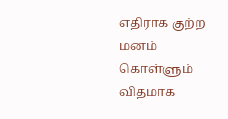எதிராக குற்ற மனம் கொள்ளும் விதமாக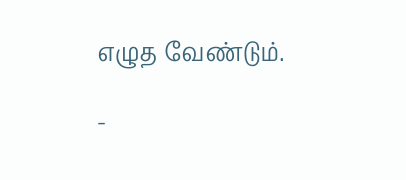எழுத வேண்டும்.

-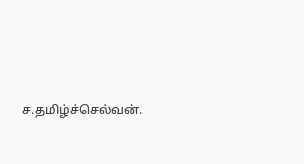ச.தமிழ்ச்செல்வன்.